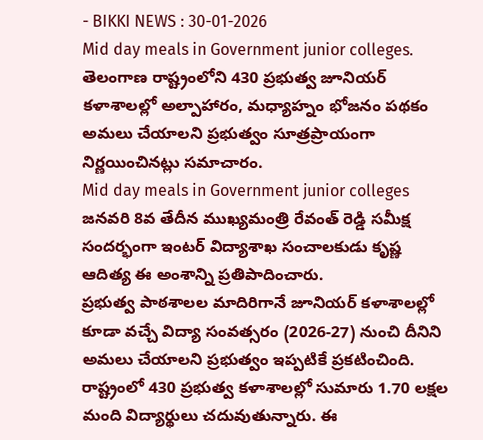- BIKKI NEWS : 30-01-2026
Mid day meals in Government junior colleges. తెలంగాణ రాష్ట్రంలోని 430 ప్రభుత్వ జూనియర్ కళాశాలల్లో అల్పాహారం, మధ్యాహ్నం భోజనం పథకం అమలు చేయాలని ప్రభుత్వం సూత్రప్రాయంగా నిర్ణయించినట్లు సమాచారం.
Mid day meals in Government junior colleges
జనవరి 8వ తేదీన ముఖ్యమంత్రి రేవంత్ రెడ్డి సమీక్ష సందర్భంగా ఇంటర్ విద్యాశాఖ సంచాలకుడు కృష్ణ ఆదిత్య ఈ అంశాన్ని ప్రతిపాదించారు.
ప్రభుత్వ పాఠశాలల మాదిరిగానే జూనియర్ కళాశాలల్లో కూడా వచ్చే విద్యా సంవత్సరం (2026-27) నుంచి దీనిని అమలు చేయాలని ప్రభుత్వం ఇప్పటికే ప్రకటించింది.
రాష్ట్రంలో 430 ప్రభుత్వ కళాశాలల్లో సుమారు 1.70 లక్షల మంది విద్యార్థులు చదువుతున్నారు. ఈ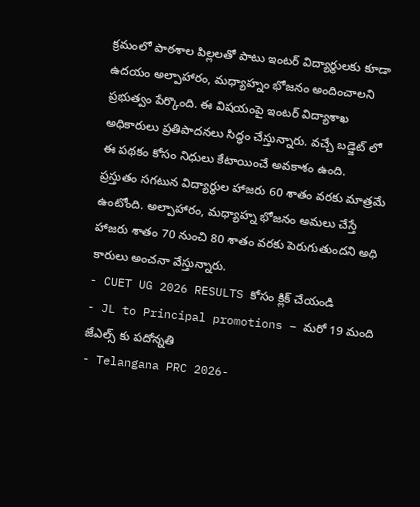క్రమంలో పాఠశాల పిల్లలతో పాటు ఇంటర్ విద్యార్థులకు కూడా ఉదయం అల్పాహారం, మధ్యాహ్నం భోజనం అందించాలని ప్రభుత్వం పేర్కొంది. ఈ విషయంపై ఇంటర్ విద్యాశాఖ అధికారులు ప్రతిపాదనలు సిద్ధం చేస్తున్నారు. వచ్చే బడ్జెట్ లో ఈ పథకం కోసం నిధులు కేటాయించే అవకాశం ఉంది.
ప్రస్తుతం సగటున విద్యార్థుల హాజరు 60 శాతం వరకు మాత్రమే ఉంటోంది. అల్పాహారం, మధ్యాహ్న భోజనం అమలు చేస్తే హాజరు శాతం 70 నుంచి 80 శాతం వరకు పెరుగుతుందని అధి కారులు అంచనా వేస్తున్నారు.
- CUET UG 2026 RESULTS కోసం క్లిక్ చేయండి
- JL to Principal promotions – మరో 19 మంది జేఎల్స్ కు పదోన్నతి
- Telangana PRC 2026-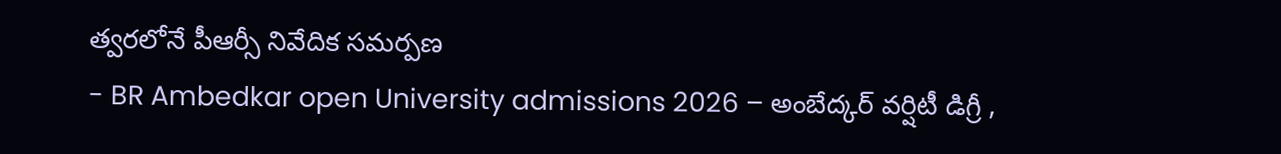త్వరలోనే పీఆర్సీ నివేదిక సమర్పణ
- BR Ambedkar open University admissions 2026 – అంబేద్కర్ వర్షిటీ డిగ్రీ ,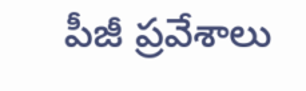పీజీ ప్రవేశాలు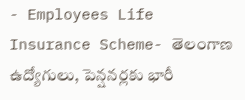- Employees Life Insurance Scheme- తెలంగాణ ఉద్యోగులు, పెన్షనర్లకు భారీ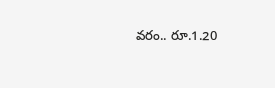వరం.. రూ.1.20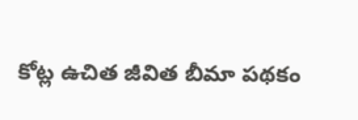కోట్ల ఉచిత జీవిత బీమా పథకం